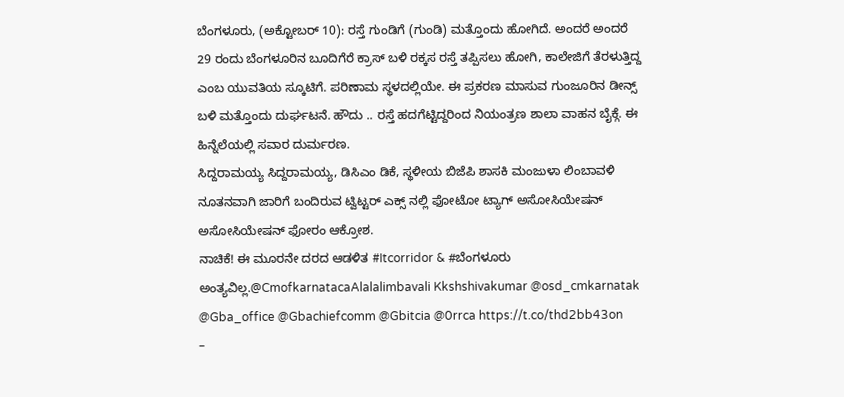ಬೆಂಗಳೂರು, (ಅಕ್ಟೋಬರ್ 10): ರಸ್ತೆ ಗುಂಡಿಗೆ (ಗುಂಡಿ) ಮತ್ತೊಂದು ಹೋಗಿದೆ. ಅಂದರೆ ಅಂದರೆ 29 ರಂದು ಬೆಂಗಳೂರಿನ ಬೂದಿಗೆರೆ ಕ್ರಾಸ್ ಬಳಿ ರಕ್ಕಸ ರಸ್ತೆ ತಪ್ಪಿಸಲು ಹೋಗಿ, ಕಾಲೇಜಿಗೆ ತೆರಳುತ್ತಿದ್ದ ಎಂಬ ಯುವತಿಯ ಸ್ಕೂಟಿಗೆ. ಪರಿಣಾಮ ಸ್ಥಳದಲ್ಲಿಯೇ. ಈ ಪ್ರಕರಣ ಮಾಸುವ ಗುಂಜೂರಿನ ಡೀನ್ಸ್ ಬಳಿ ಮತ್ತೊಂದು ದುರ್ಘಟನೆ. ಹೌದು .. ರಸ್ತೆ ಹದಗೆಟ್ಟಿದ್ದರಿಂದ ನಿಯಂತ್ರಣ ಶಾಲಾ ವಾಹನ ಬೈಕ್ಗೆ. ಈ ಹಿನ್ನೆಲೆಯಲ್ಲಿ ಸವಾರ ದುರ್ಮರಣ.
ಸಿದ್ದರಾಮಯ್ಯ ಸಿದ್ದರಾಮಯ್ಯ, ಡಿಸಿಎಂ ಡಿಕೆ, ಸ್ಥಳೀಯ ಬಿಜೆಪಿ ಶಾಸಕಿ ಮಂಜುಳಾ ಲಿಂಬಾವಳಿ ನೂತನವಾಗಿ ಜಾರಿಗೆ ಬಂದಿರುವ ಟ್ವಿಟ್ಟರ್ ಎಕ್ಸ್ ನಲ್ಲಿ ಫೋಟೋ ಟ್ಯಾಗ್ ಅಸೋಸಿಯೇಷನ್ ಅಸೋಸಿಯೇಷನ್ ಫೋರಂ ಆಕ್ರೋಶ.
ನಾಚಿಕೆ! ಈ ಮೂರನೇ ದರದ ಆಡಳಿತ #Itcorridor & #ಬೆಂಗಳೂರು ಅಂತ್ಯವಿಲ್ಲ.@CmofkarnatacaAlalalimbavali Kkshshivakumar @osd_cmkarnatak @Gba_office @Gbachiefcomm @Gbitcia @0rrca https://t.co/thd2bb43on
–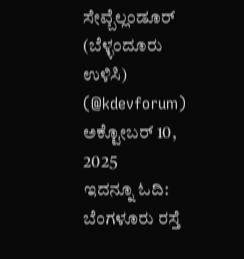ಸೇವ್ಬೆಲ್ಲಂಡೂರ್ (ಬೆಳ್ಳಂದೂರು ಉಳಿಸಿ) (@kdevforum) ಅಕ್ಟೋಬರ್ 10, 2025
ಇದನ್ನೂ ಓದಿ: ಬೆಂಗಳೂರು ರಸ್ತೆ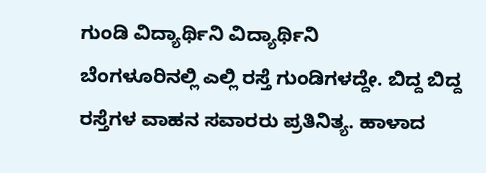ಗುಂಡಿ ವಿದ್ಯಾರ್ಥಿನಿ ವಿದ್ಯಾರ್ಥಿನಿ
ಬೆಂಗಳೂರಿನಲ್ಲಿ ಎಲ್ಲಿ ರಸ್ತೆ ಗುಂಡಿಗಳದ್ದೇ. ಬಿದ್ದ ಬಿದ್ದ ರಸ್ತೆಗಳ ವಾಹನ ಸವಾರರು ಪ್ರತಿನಿತ್ಯ. ಹಾಳಾದ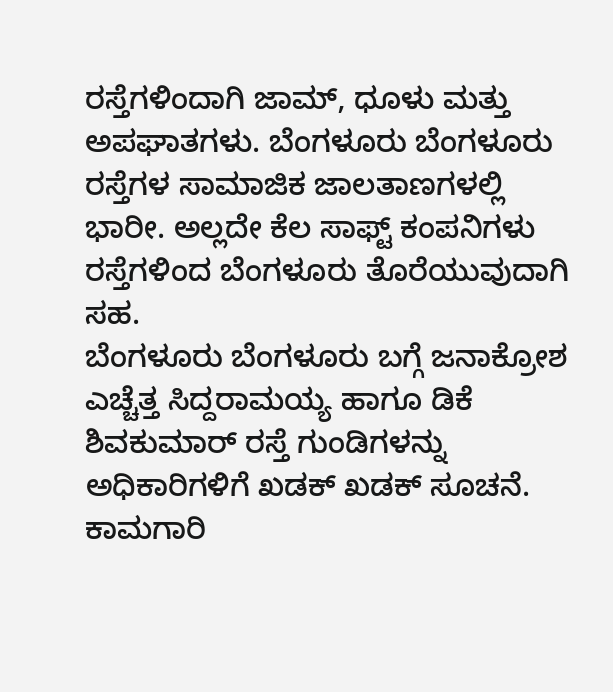ರಸ್ತೆಗಳಿಂದಾಗಿ ಜಾಮ್, ಧೂಳು ಮತ್ತು ಅಪಘಾತಗಳು. ಬೆಂಗಳೂರು ಬೆಂಗಳೂರು ರಸ್ತೆಗಳ ಸಾಮಾಜಿಕ ಜಾಲತಾಣಗಳಲ್ಲಿ ಭಾರೀ. ಅಲ್ಲದೇ ಕೆಲ ಸಾಫ್ಟ್ ಕಂಪನಿಗಳು ರಸ್ತೆಗಳಿಂದ ಬೆಂಗಳೂರು ತೊರೆಯುವುದಾಗಿ ಸಹ.
ಬೆಂಗಳೂರು ಬೆಂಗಳೂರು ಬಗ್ಗೆ ಜನಾಕ್ರೋಶ ಎಚ್ಚೆತ್ತ ಸಿದ್ದರಾಮಯ್ಯ ಹಾಗೂ ಡಿಕೆ ಶಿವಕುಮಾರ್ ರಸ್ತೆ ಗುಂಡಿಗಳನ್ನು ಅಧಿಕಾರಿಗಳಿಗೆ ಖಡಕ್ ಖಡಕ್ ಸೂಚನೆ. ಕಾಮಗಾರಿ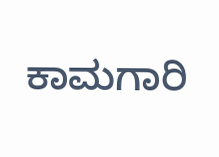ಕಾಮಗಾರಿ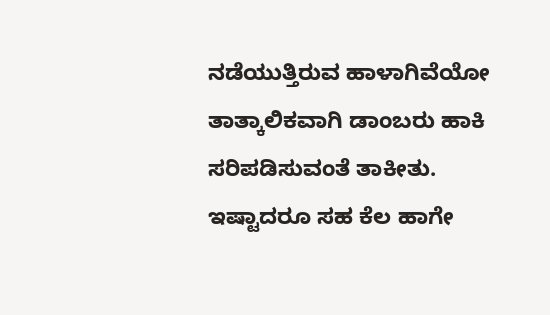ನಡೆಯುತ್ತಿರುವ ಹಾಳಾಗಿವೆಯೋ ತಾತ್ಕಾಲಿಕವಾಗಿ ಡಾಂಬರು ಹಾಕಿ ಸರಿಪಡಿಸುವಂತೆ ತಾಕೀತು. ಇಷ್ಟಾದರೂ ಸಹ ಕೆಲ ಹಾಗೇ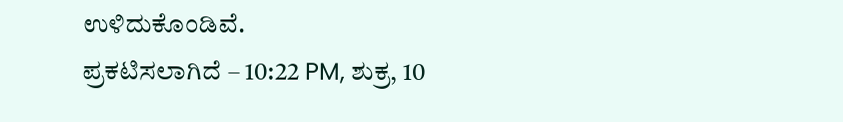ಉಳಿದುಕೊಂಡಿವೆ.
ಪ್ರಕಟಿಸಲಾಗಿದೆ – 10:22 PM, ಶುಕ್ರ, 10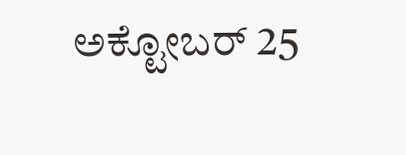ಅಕ್ಟೋಬರ್ 25